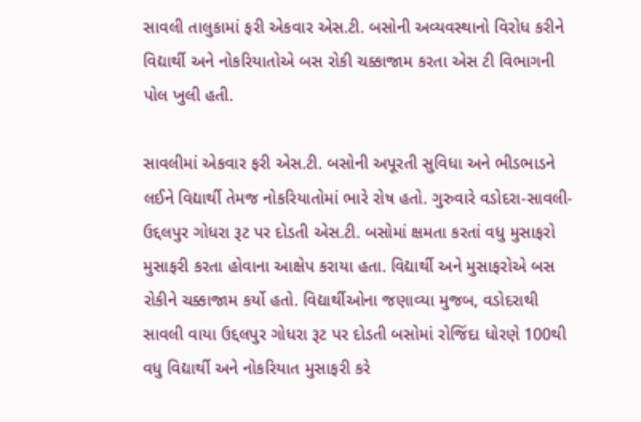સાવલી તાલુકામાં ફરી એકવાર એસ.ટી. બસોની અવ્યવસ્થાનો વિરોધ કરીને વિદ્યાર્થી અને નોકરિયાતોએ બસ રોકી ચક્કાજામ કરતા એસ ટી વિભાગની પોલ ખુલી હતી.

સાવલીમાં એકવાર ફરી એસ.ટી. બસોની અપૂરતી સુવિધા અને ભીડભાડને લઈને વિદ્યાર્થી તેમજ નોકરિયાતોમાં ભારે રોષ હતો. ગુરુવારે વડોદરા-સાવલી-ઉદ્દલપુર ગોધરા રૂટ પર દોડતી એસ.ટી. બસોમાં ક્ષમતા કરતાં વધુ મુસાફરો મુસાફરી કરતા હોવાના આક્ષેપ કરાયા હતા. વિદ્યાર્થી અને મુસાફરોએ બસ રોકીને ચક્કાજામ કર્યો હતો. વિદ્યાર્થીઓના જણાવ્યા મુજબ, વડોદરાથી સાવલી વાયા ઉદ્દલપુર ગોધરા રૂટ પર દોડતી બસોમાં રોજિંદા ધોરણે 100થી વધુ વિદ્યાર્થી અને નોકરિયાત મુસાફરી કરે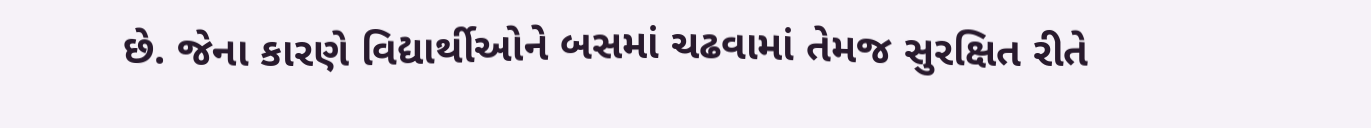છે. જેના કારણે વિદ્યાર્થીઓને બસમાં ચઢવામાં તેમજ સુરક્ષિત રીતે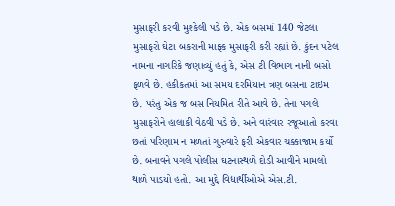મુસાફરી કરવી મુશ્કેલી પડે છે. એક બસમાં 140 જેટલા મુસાફરો ઘેટા બકરાની માફ્ક મુસાફરી કરી રહ્યાં છે. કુંદન પટેલ નામના નાગરિકે જણાવ્યું હતું કે, એસ ટી વિભાગ નાની બસો ફળવે છે. હકીકતમાં આ સમય દરમિયાન ત્રણ બસના ટાઇમ છે. પરંતુ એક જ બસ નિયમિત રીતે આવે છે. તેના પગલે મુસાફરોને હાલાકી વેઠવી પડે છે. અને વારંવાર રજૂઆતો કરવા છતાં પરિણામ ન મળતાં ગુરુવારે ફરી એકવાર ચક્કાજામ કર્યો છે. બનાવને પગલે પોલીસ ઘટનાસ્થળે દોડી આવીને મામલો થાળે પાડયો હતો. આ મુદ્દે વિદ્યાર્થીઓએ એસ.ટી.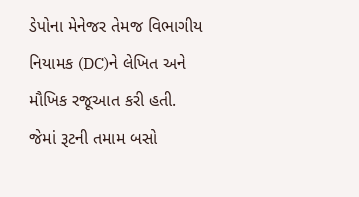ડેપોના મેનેજર તેમજ વિભાગીય નિયામક (DC)ને લેખિત અને મૌખિક રજૂઆત કરી હતી. જેમાં રૂટની તમામ બસો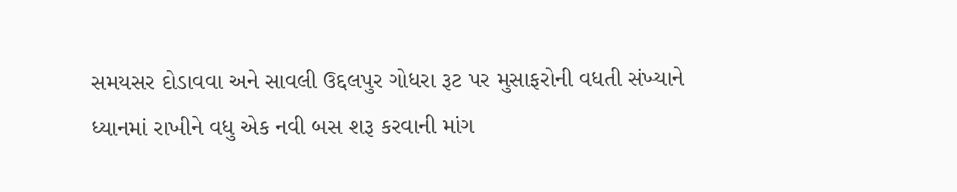સમયસર દોડાવવા અને સાવલી ઉદ્દલપુર ગોધરા રૂટ પર મુસાફરોની વધતી સંખ્યાને ધ્યાનમાં રાખીને વધુ એક નવી બસ શરૂ કરવાની માંગ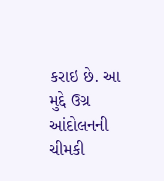કરાઇ છે. આ મુદ્દે ઉગ્ર આંદોલનની ચીમકી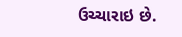ઉચ્ચારાઇ છે.